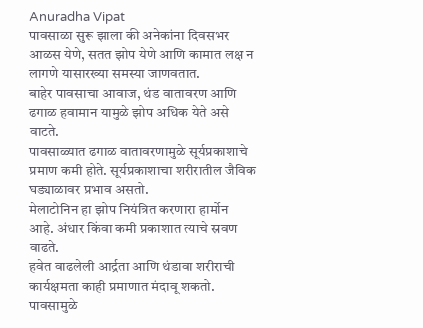Anuradha Vipat
पावसाळा सुरू झाला की अनेकांना दिवसभर आळस येणे, सतत झोप येणे आणि कामात लक्ष न लागणे यासारख्या समस्या जाणवतात.
बाहेर पावसाचा आवाज, थंड वातावरण आणि ढगाळ हवामान यामुळे झोप अधिक येते असे वाटते.
पावसाळ्यात ढगाळ वातावरणामुळे सूर्यप्रकाशाचे प्रमाण कमी होते. सूर्यप्रकाशाचा शरीरातील जैविक घड्याळावर प्रभाव असतो.
मेलाटोनिन हा झोप नियंत्रित करणारा हार्मोन आहे. अंधार किंवा कमी प्रकाशात त्याचे स्रवण वाढते.
हवेत वाढलेली आर्द्रता आणि थंडावा शरीराची कार्यक्षमता काही प्रमाणात मंदावू शकतो.
पावसामुळे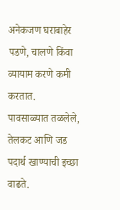अनेकजण घराबाहेर पडणे, चालणे किंवा व्यायाम करणे कमी करतात.
पावसाळ्यात तळलेले, तेलकट आणि जड पदार्थ खाण्याची इच्छा वाढते.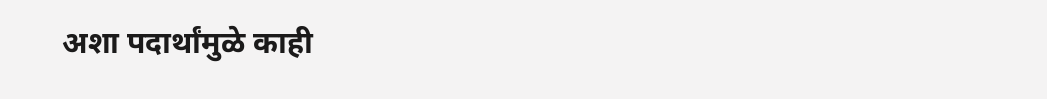अशा पदार्थांमुळे काही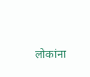लोकांना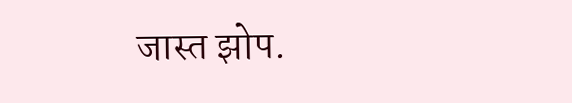जास्त झोप.